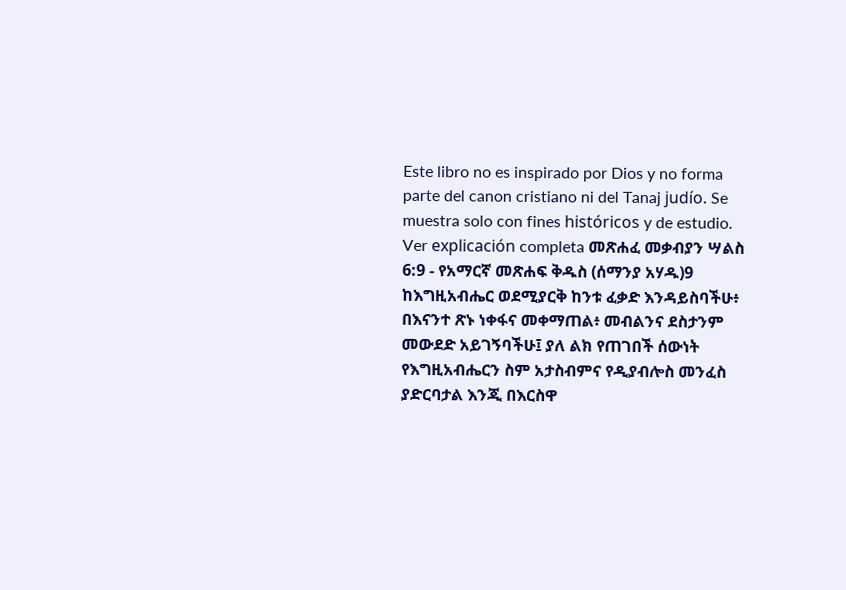Este libro no es inspirado por Dios y no forma parte del canon cristiano ni del Tanaj judío. Se muestra solo con fines históricos y de estudio. Ver explicación completa መጽሐፈ መቃብያን ሣልስ 6:9 - የአማርኛ መጽሐፍ ቅዱስ (ሰማንያ አሃዱ)9 ከእግዚአብሔር ወደሚያርቅ ከንቱ ፈቃድ እንዳይስባችሁ፥ በእናንተ ጽኑ ነቀፋና መቀማጠል፥ መብልንና ደስታንም መውደድ አይገኝባችሁ፤ ያለ ልክ የጠገበች ሰውነት የእግዚአብሔርን ስም አታስብምና የዲያብሎስ መንፈስ ያድርባታል እንጂ በእርስዋ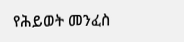የሕይወት መንፈስ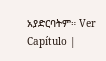አያድርባትም። Ver Capítulo |